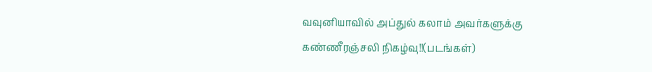வவுனியாவில் அப்துல் கலாம் அவர்களுக்கு கண்ணீரஞ்சலி நிகழ்வு!!(படங்கள்)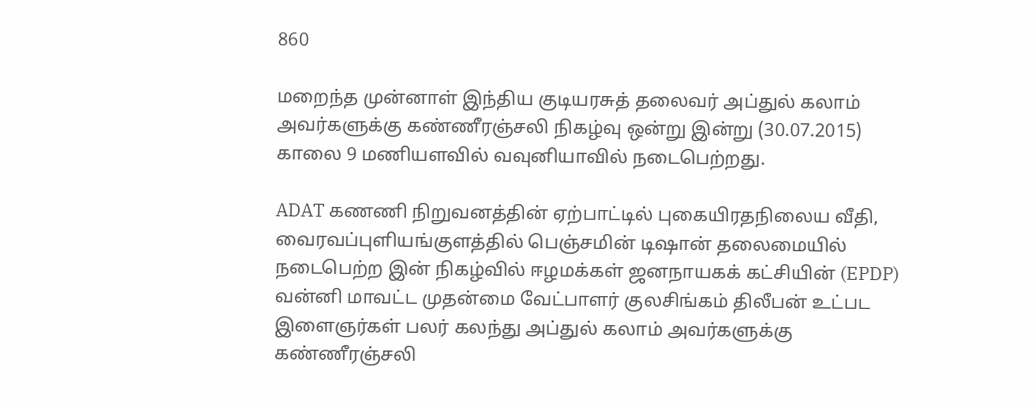860

மறைந்த முன்னாள் இந்திய குடியரசுத் தலைவர் அப்துல் கலாம் அவர்களுக்கு கண்ணீரஞ்சலி நிகழ்வு ஒன்று இன்று (30.07.2015) காலை 9 மணியளவில் வவுனியாவில் நடைபெற்றது.

ADAT கணணி நிறுவனத்தின் ஏற்பாட்டில் புகையிரதநிலைய வீதி, வைரவப்புளியங்குளத்தில் பெஞ்சமின் டிஷான் தலைமையில் நடைபெற்ற இன் நிகழ்வில் ஈழமக்கள் ஜனநாயகக் கட்சியின் (EPDP) வன்னி மாவட்ட முதன்மை வேட்பாளர் குலசிங்கம் திலீபன் உட்பட இளைஞர்கள் பலர் கலந்து அப்துல் கலாம் அவர்களுக்கு கண்ணீரஞ்சலி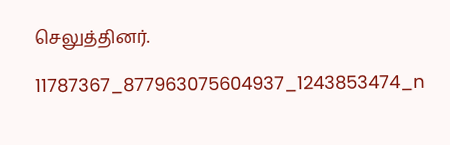செலுத்தினர்.

11787367_877963075604937_1243853474_n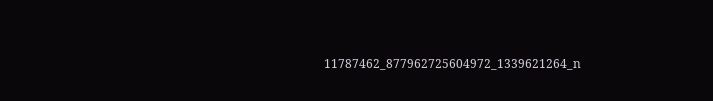11787462_877962725604972_1339621264_n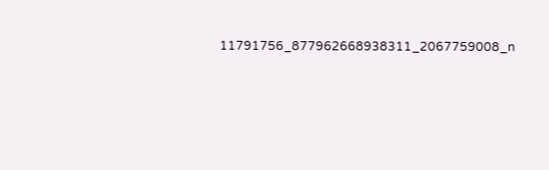11791756_877962668938311_2067759008_n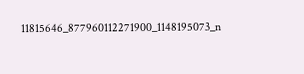11815646_877960112271900_1148195073_n